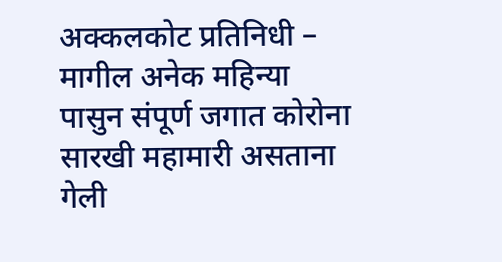अक्कलकोट प्रतिनिधी –
मागील अनेक महिन्या पासुन संपूर्ण जगात कोरोना सारखी महामारी असताना गेली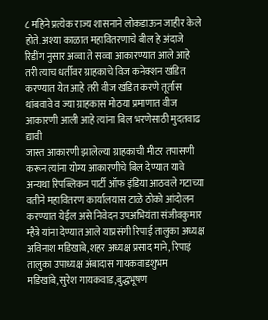८ महिने प्रत्येक राज्य शासनाने लोकडाऊन जाहीर केले होते. अश्या काळात महावितरणाचे बील हे अंदाजे रिडींग नुसार अव्वा ते सव्वा आकारण्यात आले आहे तरी त्याच धर्तीवर ग्राहकाचे विज कनेक्शन खंडित करण्यात येत आहे तरी वीज खंडित करणे तूर्तास थांबवावे व ज्या ग्राहकास मोठया प्रमाणात वीज आकारणी आली आहे त्यांना बिल भरणेसाठी मुदतवाढ द्यावी
जास्त आकारणी झालेल्या ग्राहकाची मीटर तपासणी करून त्यांना योग्य आकारणीचे बिल देण्यात यावे
अन्यथा रिपब्लिकन पार्टी ऑफ इंडिया आठवले गटाच्या वतीने महावितरण कार्यालयास टाळे ठोको आंदोलन करण्यात येईल असे निवेदन उपअभियंता संजीवकुमार म्हैत्रे यांना देण्यात आले याप्रसंगी रिपाई तालुका अध्यक्ष अविनाश मडिखाबे,शहर अध्यक्ष प्रसाद माने, रिपाइं तालुका उपाध्यक्ष अंबादास गायकवाडशुभम मडिखांबे,सुरेश गायकवाड,बुद्धभूषण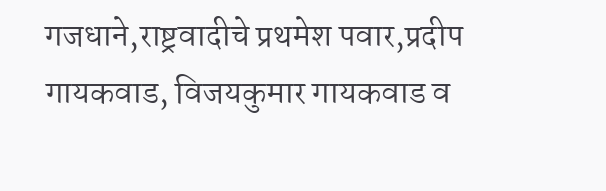गजधाने,राष्ट्रवादीचे प्रथमेश पवार,प्रदीप गायकवाड, विजयकुमार गायकवाड व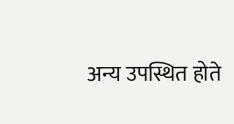अन्य उपस्थित होते